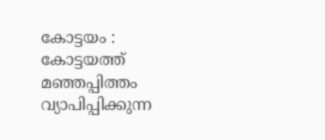കോട്ടയം : കോട്ടയത്ത് മഞ്ഞപ്പിത്തം വ്യാപിപ്പിക്കുന്ന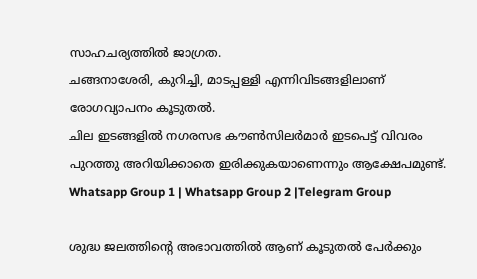സാഹചര്യത്തിൽ ജാഗ്രത.
ചങ്ങനാശേരി, കുറിച്ചി, മാടപ്പള്ളി എന്നിവിടങ്ങളിലാണ് രോഗവ്യാപനം കൂടുതൽ.
ചില ഇടങ്ങളിൽ നഗരസഭ കൗൺസിലർമാർ ഇടപെട്ട് വിവരം പുറത്തു അറിയിക്കാതെ ഇരിക്കുകയാണെന്നും ആക്ഷേപമുണ്ട്.
Whatsapp Group 1 | Whatsapp Group 2 |Telegram Group

ശുദ്ധ ജലത്തിന്റെ അഭാവത്തിൽ ആണ് കൂടുതൽ പേർക്കും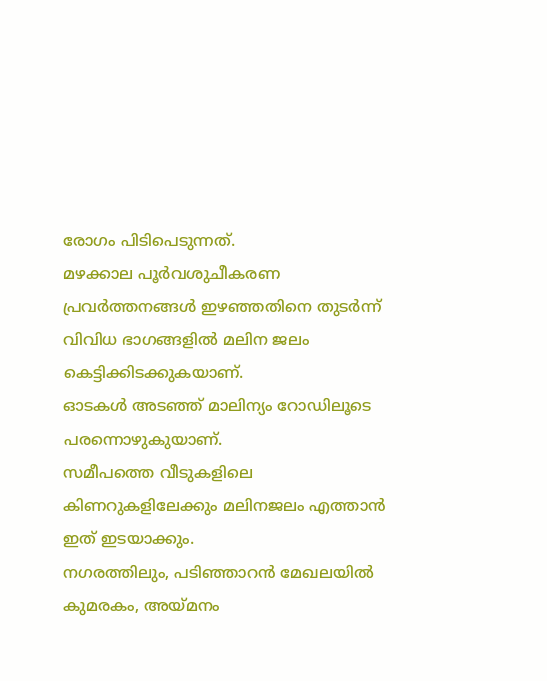രോഗം പിടിപെടുന്നത്.
മഴക്കാല പൂർവശുചീകരണ പ്രവർത്തനങ്ങൾ ഇഴഞ്ഞതിനെ തുടർന്ന് വിവിധ ഭാഗങ്ങളിൽ മലിന ജലം കെട്ടിക്കിടക്കുകയാണ്.
ഓടകൾ അടഞ്ഞ് മാലിന്യം റോഡിലൂടെ പരന്നൊഴുകുയാണ്.
സമീപത്തെ വീടുകളിലെ കിണറുകളിലേക്കും മലിനജലം എത്താൻ ഇത് ഇടയാക്കും.
നഗരത്തിലും, പടിഞ്ഞാറൻ മേഖലയിൽ കുമരകം, അയ്മനം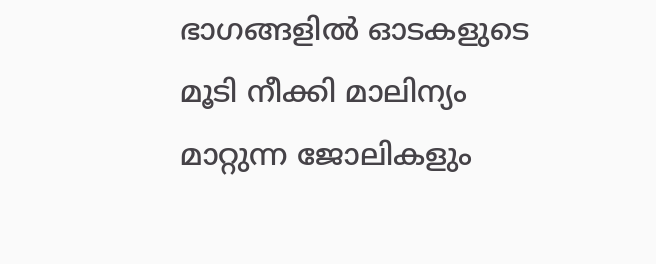ഭാഗങ്ങളിൽ ഓടകളുടെ മൂടി നീക്കി മാലിന്യം മാറ്റുന്ന ജോലികളും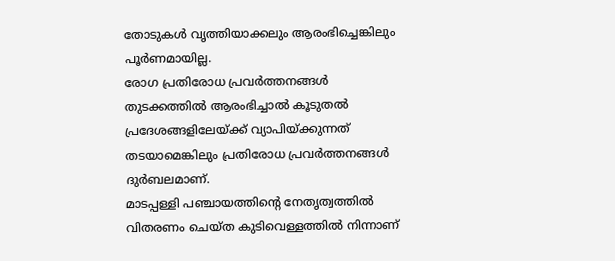തോടുകൾ വൃത്തിയാക്കലും ആരംഭിച്ചെങ്കിലും പൂർണമായില്ല.
രോഗ പ്രതിരോധ പ്രവർത്തനങ്ങൾ തുടക്കത്തിൽ ആരംഭിച്ചാൽ കൂടുതൽ പ്രദേശങ്ങളിലേയ്ക്ക് വ്യാപിയ്ക്കുന്നത് തടയാമെങ്കിലും പ്രതിരോധ പ്രവർത്തനങ്ങൾ ദുർബലമാണ്.
മാടപ്പള്ളി പഞ്ചായത്തിന്റെ നേതൃത്വത്തിൽ വിതരണം ചെയ്ത കുടിവെള്ളത്തിൽ നിന്നാണ്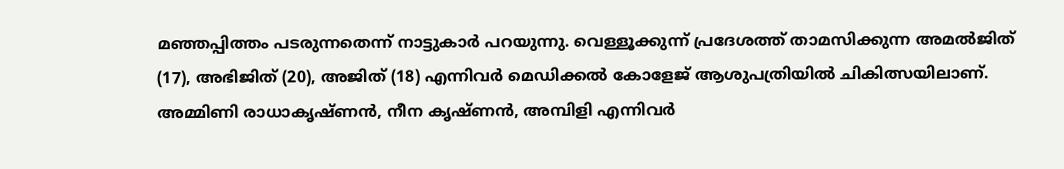മഞ്ഞപ്പിത്തം പടരുന്നതെന്ന് നാട്ടുകാർ പറയുന്നു. വെള്ളൂക്കുന്ന് പ്രദേശത്ത് താമസിക്കുന്ന അമൽജിത് (17), അഭിജിത് (20), അജിത് (18) എന്നിവർ മെഡിക്കൽ കോളേജ് ആശുപത്രിയിൽ ചികിത്സയിലാണ്.
അമ്മിണി രാധാകൃഷ്ണൻ, നീന കൃഷ്ണൻ, അമ്പിളി എന്നിവർ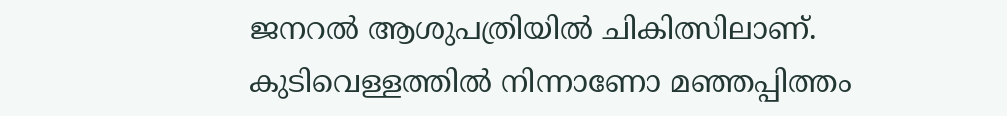ജനറൽ ആശുപത്രിയിൽ ചികിത്സിലാണ്.
കുടിവെള്ളത്തിൽ നിന്നാണോ മഞ്ഞപ്പിത്തം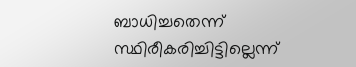ബാധിച്ചതെന്ന് സ്ഥിരീകരിച്ചിട്ടില്ലെന്ന്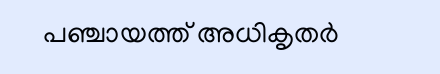പഞ്ചായത്ത് അധികൃതർ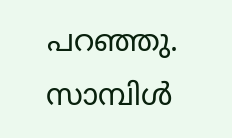പറഞ്ഞു. സാമ്പിൾ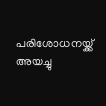പരിശോധനയ്ക്ക് അയച്ചു